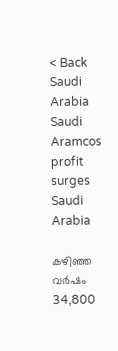< Back
Saudi Arabia
Saudi Aramcos profit surges
Saudi Arabia

കഴിഞ്ഞ വർഷം 34,800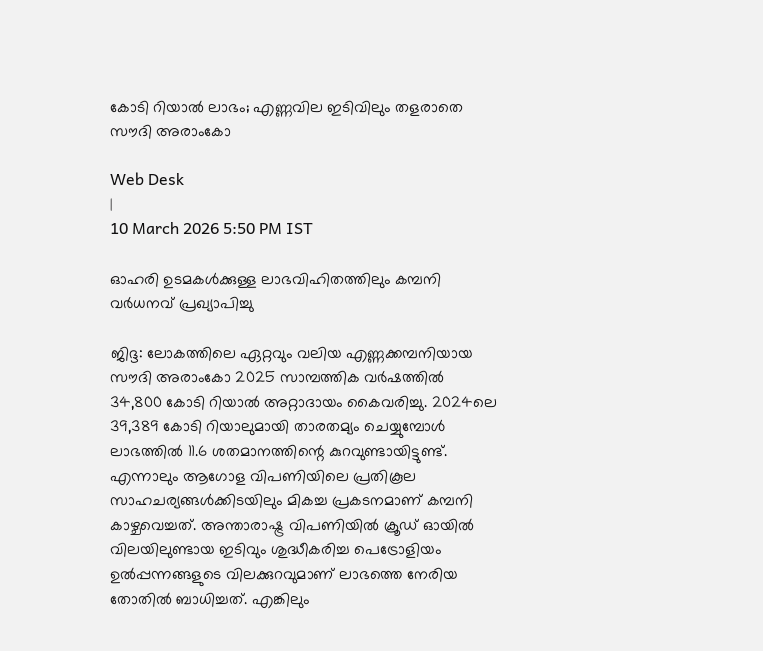കോടി റിയാൽ ലാഭം; എണ്ണവില ഇടിവിലും തളരാതെ സൗദി അരാംകോ

Web Desk
|
10 March 2026 5:50 PM IST

ഓഹരി ഉടമകൾക്കുള്ള ലാഭവിഹിതത്തിലും കമ്പനി വർധനവ് പ്രഖ്യാപിച്ചു

ജിദ്ദ: ലോകത്തിലെ ഏറ്റവും വലിയ എണ്ണക്കമ്പനിയായ സൗദി അരാംകോ 2025 സാമ്പത്തിക വർഷത്തിൽ 34,800 കോടി റിയാൽ അറ്റാദായം കൈവരിച്ചു. 2024ലെ 39,389 കോടി റിയാലുമായി താരതമ്യം ചെയ്യുമ്പോൾ ലാഭത്തിൽ 11.6 ശതമാനത്തിന്റെ കുറവുണ്ടായിട്ടുണ്ട്. എന്നാലും ആഗോള വിപണിയിലെ പ്രതികൂല സാഹചര്യങ്ങൾക്കിടയിലും മികച്ച പ്രകടനമാണ് കമ്പനി കാഴ്ചവെച്ചത്. അന്താരാഷ്ട്ര വിപണിയിൽ ക്രൂഡ് ഓയിൽ വിലയിലുണ്ടായ ഇടിവും ശുദ്ധീകരിച്ച പെട്രോളിയം ഉൽപ്പന്നങ്ങളുടെ വിലക്കുറവുമാണ് ലാഭത്തെ നേരിയ തോതിൽ ബാധിച്ചത്. എങ്കിലും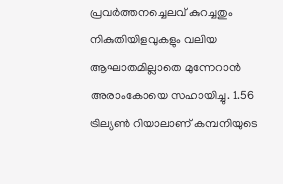പ്രവർത്തനച്ചെലവ് കുറച്ചതും നികുതിയിളവുകളും വലിയ ആഘാതമില്ലാതെ മുന്നേറാൻ അരാംകോയെ സഹായിച്ചു. 1.56 ട്രില്യൺ റിയാലാണ് കമ്പനിയുടെ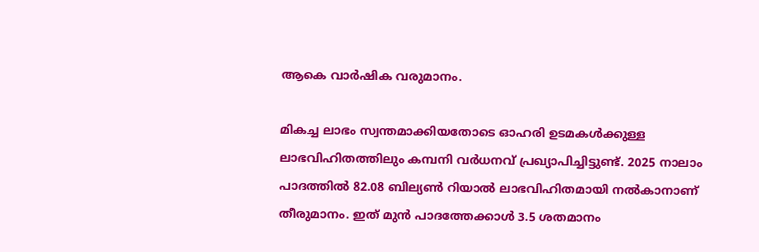ആകെ വാർഷിക വരുമാനം.

മികച്ച ലാഭം സ്വന്തമാക്കിയതോടെ ഓഹരി ഉടമകൾക്കുള്ള ലാഭവിഹിതത്തിലും കമ്പനി വർധനവ് പ്രഖ്യാപിച്ചിട്ടുണ്ട്. 2025 നാലാം പാദത്തിൽ 82.08 ബില്യൺ റിയാൽ ലാഭവിഹിതമായി നൽകാനാണ് തീരുമാനം. ഇത് മുൻ പാദത്തേക്കാൾ 3.5 ശതമാനം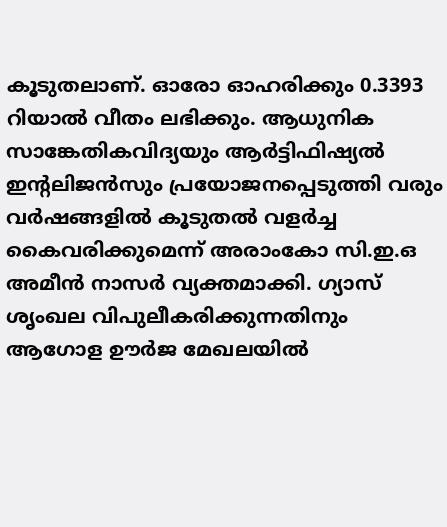കൂടുതലാണ്. ഓരോ ഓഹരിക്കും 0.3393 റിയാൽ വീതം ലഭിക്കും. ആധുനിക സാങ്കേതികവിദ്യയും ആർട്ടിഫിഷ്യൽ ഇന്റലിജൻസും പ്രയോജനപ്പെടുത്തി വരും വർഷങ്ങളിൽ കൂടുതൽ വളർച്ച കൈവരിക്കുമെന്ന് അരാംകോ സി.ഇ.ഒ അമീൻ നാസർ വ്യക്തമാക്കി. ഗ്യാസ് ശൃംഖല വിപുലീകരിക്കുന്നതിനും ആഗോള ഊർജ മേഖലയിൽ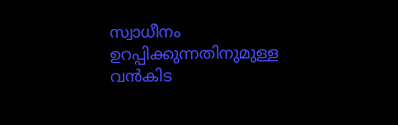സ്വാധീനം ഉറപ്പിക്കുന്നതിനുമുള്ള വൻകിട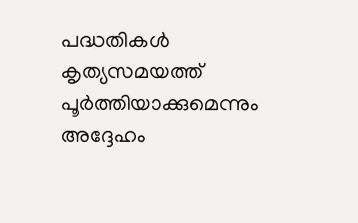പദ്ധതികൾ കൃത്യസമയത്ത് പൂർത്തിയാക്കുമെന്നും അദ്ദേഹം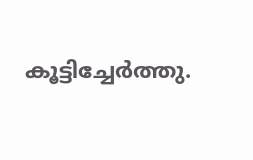കൂട്ടിച്ചേർത്തു.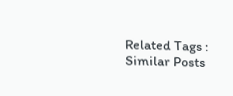Related Tags :
Similar Posts